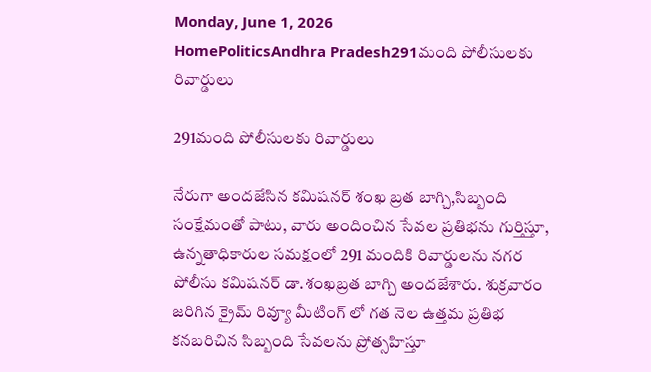Monday, June 1, 2026
HomePoliticsAndhra Pradesh291మంది పోలీసులకు రివార్డులు

291మంది పోలీసులకు రివార్డులు

నేరుగా అందజేసిన కమిషనర్ శంఖ బ్రత బాగ్చి,సిబ్బంది సంక్షేమంతో పాటు, వారు అందించిన సేవల ప్రతిభను గుర్తిస్తూ, ఉన్నతాధికారుల సమక్షంలో 291 మందికి రివార్డులను నగర పోలీసు కమిషనర్ డా.శంఖబ్రత బాగ్చి అందజేశారు. శుక్రవారం
జరిగిన క్రైమ్ రివ్యూ మీటింగ్ లో గత నెల ఉత్తమ ప్రతిభ కనబరిచిన సిబ్బంది సేవలను ప్రోత్సహిస్తూ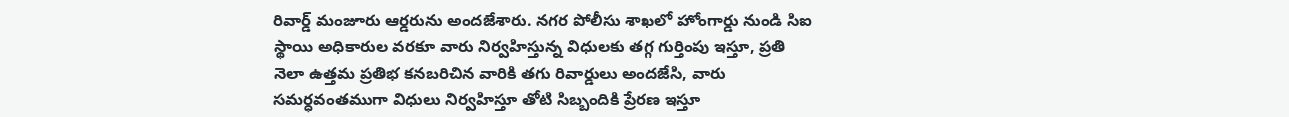రివార్డ్ మంజూరు ఆర్డరును అందజేశారు. నగర పోలీసు శాఖలో హోంగార్డు నుండి సిఐ స్థాయి అధికారుల వరకూ వారు నిర్వహిస్తున్న విధులకు తగ్గ గుర్తింపు ఇస్తూ, ప్రతి నెలా ఉత్తమ ప్రతిభ కనబరిచిన వారికి తగు రివార్డులు అందజేసి, వారు సమర్ధవంతముగా విధులు నిర్వహిస్తూ తోటి సిబ్బందికి ప్రేరణ ఇస్తూ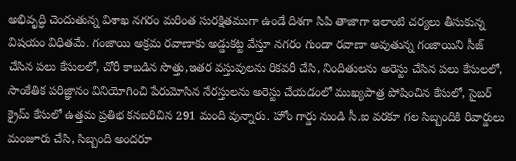అభివృద్ధి చెందుతున్న విశాఖ నగరం మరింత సురక్షితముగా ఉండే దిశగా సిపి తాజాగా ఇలాంటి చర్యలు తీసుకున్న విషయం విధితమే. గంజాయి అక్రమ రవాణాకు అడ్డుకట్ట వేస్తూ నగరం గుండా రవాణా అవుతున్న గంజాయిని సీజ్ చేసిన పలు కేసులలో, చోరీ కాబడిన సొత్తు,ఇతర వస్తువులను రికవరీ చేసి, నిందితులను అరెస్టు చేసిన పలు కేసులలో, సాంకేతిక పరిజ్ఞానం వినియోగించి పేరుమోసిన నేరస్తులను అరెస్టు చేయడంలో ముఖ్యపాత్ర పోషించిన కేసులో, సైబర్ క్రైమ్ కేసులో ఉత్తమ ప్రతిభ కనబరిచిన 291 మంది వున్నారు. హోం గార్డు నుండి సీ.ఐ వరకూ గల సిబ్బందికి రివార్డులు మంజూరు చేసి, సిబ్బంది అందరూ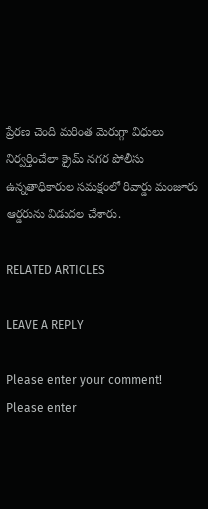ప్రేరణ చెంది మరింత మెరుగ్గా విధులు నిర్వర్తించేలా క్రైమ్ నగర పోలీసు ఉన్నతాధికారుల సమక్షంలో రివార్డు మంజూరు ఆర్డరును విడుదల చేశారు.

RELATED ARTICLES

LEAVE A REPLY

Please enter your comment!
Please enter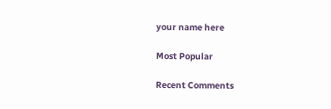your name here

Most Popular

Recent Comments